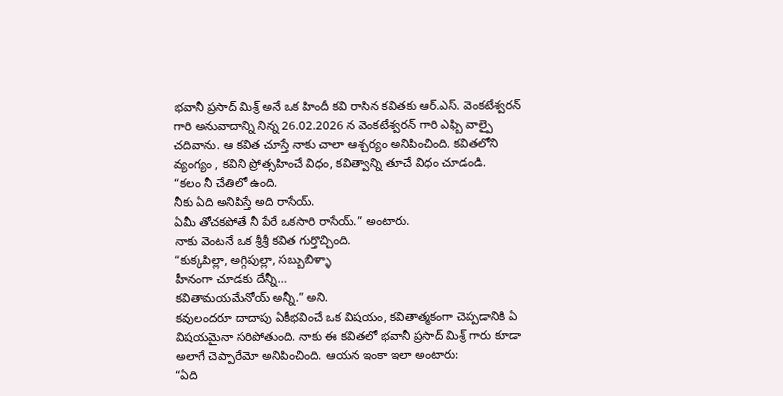భవానీ ప్రసాద్ మిశ్ర్ అనే ఒక హిందీ కవి రాసిన కవితకు ఆర్.ఎస్. వెంకటేశ్వరన్ గారి అనువాదాన్ని నిన్న 26.02.2026 న వెంకటేశ్వరన్ గారి ఎఫ్బి వాల్పై చదివాను. ఆ కవిత చూస్తే నాకు చాలా ఆశ్చర్యం అనిపించింది. కవితలోని వ్యంగ్యం , కవిని ప్రోత్సహించే విధం, కవిత్వాన్ని తూచే విధం చూడండి.
“కలం నీ చేతిలో ఉంది.
నీకు ఏది అనిపిస్తే అది రాసేయ్.
ఏమీ తోచకపోతే నీ పేరే ఒకసారి రాసేయ్.” అంటారు.
నాకు వెంటనే ఒక శ్రీశ్రీ కవిత గుర్తొచ్చింది.
“కుక్కపిల్లా, అగ్గిపుల్లా, సబ్బుబిళ్ళా
హీనంగా చూడకు దేన్నీ…
కవితామయమేనోయ్ అన్నీ.” అని.
కవులందరూ దాదాపు ఏకీభవించే ఒక విషయం, కవితాత్మకంగా చెప్పడానికి ఏ విషయమైనా సరిపోతుంది. నాకు ఈ కవితలో భవానీ ప్రసాద్ మిశ్ర్ గారు కూడా అలాగే చెప్పారేమో అనిపించింది. ఆయన ఇంకా ఇలా అంటారు:
“ఏది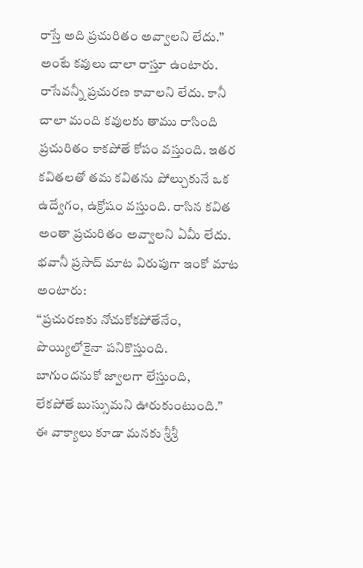రాస్తే అది ప్రచురితం అవ్వాలని లేదు.”
అంటే కవులు చాలా రాస్తూ ఉంటారు. రాసేవన్నీ ప్రచురణ కావాలని లేదు. కానీ చాలా మంది కవులకు తాము రాసింది ప్రచురితం కాకపోతే కోపం వస్తుంది. ఇతర కవితలతో తమ కవితను పోల్చుకునే ఒక ఉద్వేగం, ఉక్రోషం వస్తుంది. రాసిన కవిత అంతా ప్రచురితం అవ్వాలని ఏమీ లేదు. భవానీ ప్రసాద్ మాట విరుపుగా ఇంకో మాట అంటారు:
“ప్రచురణకు నోచుకోకపోతేనేం,
పొయ్యిలోకైనా పనికొస్తుంది.
బాగుందనుకో జ్వాలగా లేస్తుంది,
లేకపోతే బుస్సుమని ఊరుకుంటుంది.”
ఈ వాక్యాలు కూడా మనకు శ్రీశ్రీ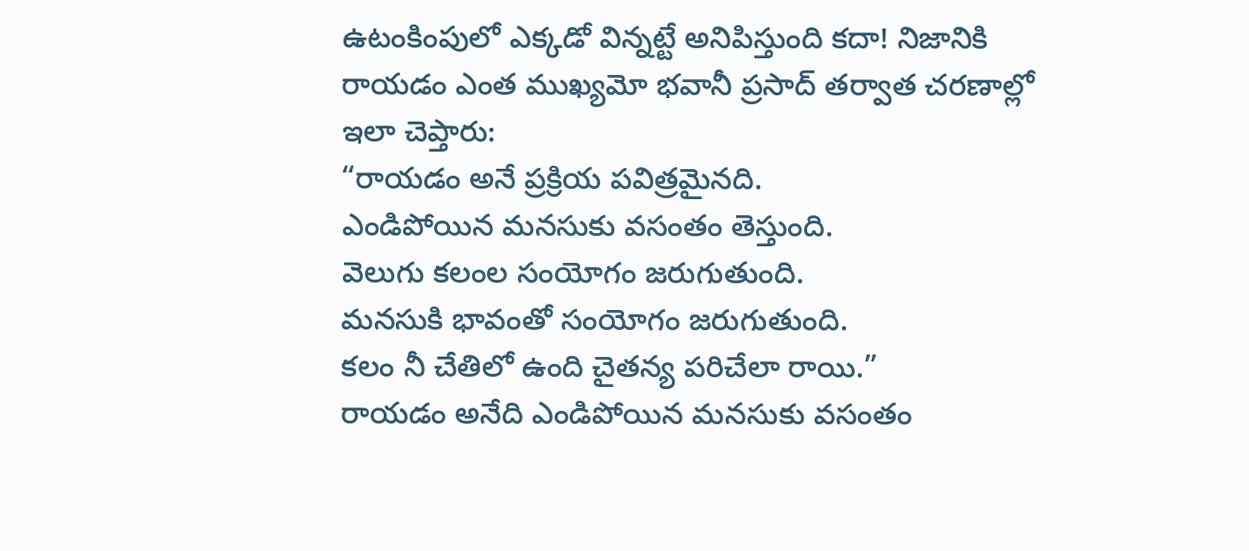ఉటంకింపులో ఎక్కడో విన్నట్టే అనిపిస్తుంది కదా! నిజానికి రాయడం ఎంత ముఖ్యమో భవానీ ప్రసాద్ తర్వాత చరణాల్లో ఇలా చెప్తారు:
“రాయడం అనే ప్రక్రియ పవిత్రమైనది.
ఎండిపోయిన మనసుకు వసంతం తెస్తుంది.
వెలుగు కలంల సంయోగం జరుగుతుంది.
మనసుకి భావంతో సంయోగం జరుగుతుంది.
కలం నీ చేతిలో ఉంది చైతన్య పరిచేలా రాయి.”
రాయడం అనేది ఎండిపోయిన మనసుకు వసంతం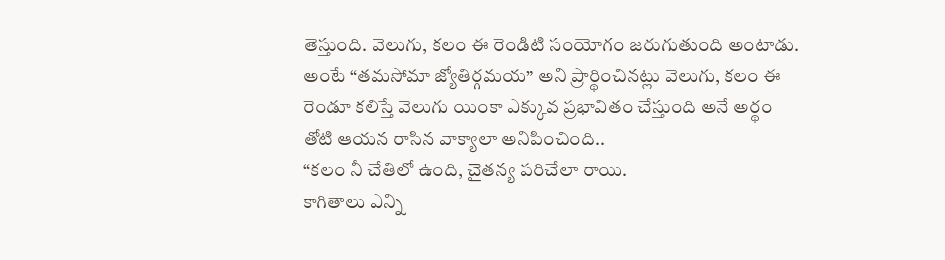తెస్తుంది. వెలుగు, కలం ఈ రెండిటి సంయోగం జరుగుతుంది అంటాడు. అంటే “తమసోమా జ్యోతిర్గమయ” అని ప్రార్థించినట్లు వెలుగు, కలం ఈ రెండూ కలిస్తే వెలుగు యింకా ఎక్కువ ప్రభావితం చేస్తుంది అనే అర్థం తోటి ఆయన రాసిన వాక్యాలా అనిపించింది..
“కలం నీ చేతిలో ఉంది, చైతన్య పరిచేలా రాయి.
కాగితాలు ఎన్ని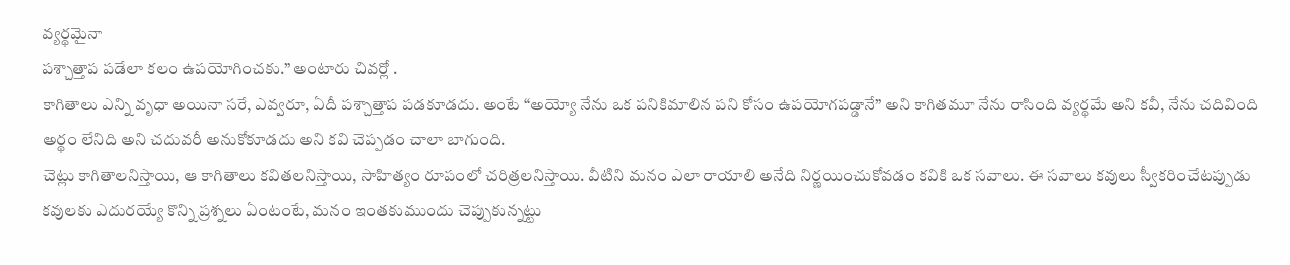వ్యర్థమైనా
పశ్చాత్తాప పడేలా కలం ఉపయోగించకు.” అంటారు చివర్లో .
కాగితాలు ఎన్ని వృధా అయినా సరే, ఎవ్వరూ, ఏదీ పశ్చాత్తాప పడకూడదు. అంటే “అయ్యో నేను ఒక పనికిమాలిన పని కోసం ఉపయోగపడ్డానే” అని కాగితమూ నేను రాసింది వ్యర్థమే అని కవీ, నేను చదివింది అర్థం లేనిది అని చదువరీ అనుకోకూడదు అని కవి చెప్పడం చాలా బాగుంది.
చెట్లు కాగితాలనిస్తాయి, ఆ కాగితాలు కవితలనిస్తాయి, సాహిత్యం రూపంలో చరిత్రలనిస్తాయి. వీటిని మనం ఎలా రాయాలి అనేది నిర్ణయించుకోవడం కవికి ఒక సవాలు. ఈ సవాలు కవులు స్వీకరించేటప్పుడు కవులకు ఎదురయ్యే కొన్ని ప్రశ్నలు ఏంటంటే, మనం ఇంతకుముందు చెప్పుకున్నట్టు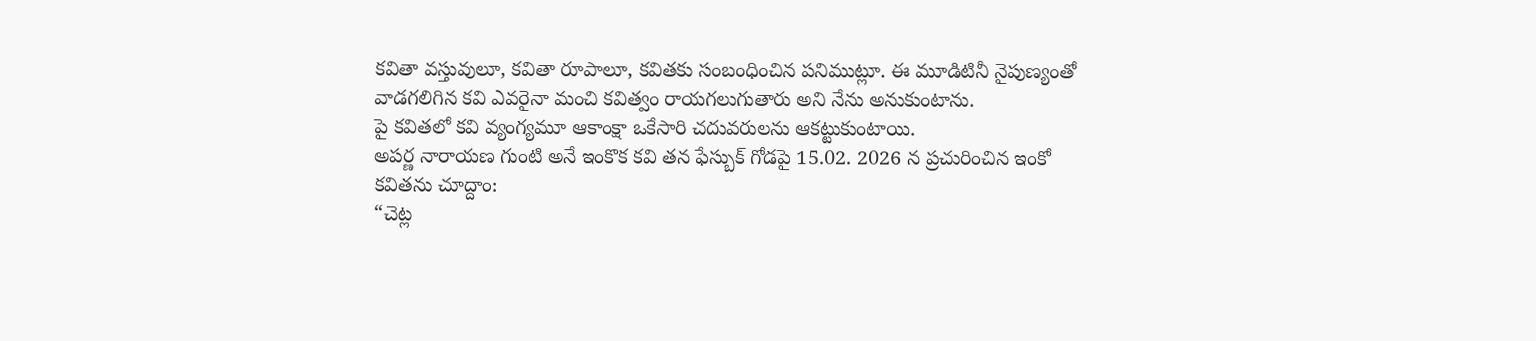కవితా వస్తువులూ, కవితా రూపాలూ, కవితకు సంబంధించిన పనిముట్లూ. ఈ మూడిటినీ నైపుణ్యంతో వాడగలిగిన కవి ఎవరైనా మంచి కవిత్వం రాయగలుగుతారు అని నేను అనుకుంటాను.
పై కవితలో కవి వ్యంగ్యమూ ఆకాంక్షా ఒకేసారి చదువరులను ఆకట్టుకుంటాయి.
అపర్ణ నారాయణ గుంటి అనే ఇంకొక కవి తన ఫేస్బుక్ గోడపై 15.02. 2026 న ప్రచురించిన ఇంకో కవితను చూద్దాం:
“చెట్ల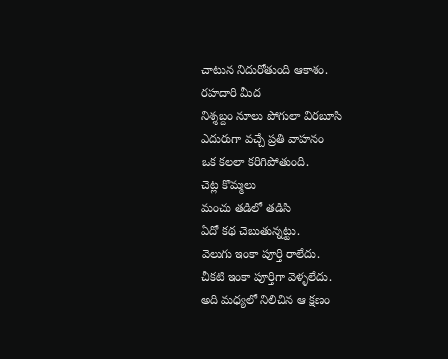చాటున నిదురోతుంది ఆకాశం.
రహదారి మీద
నిశ్శబ్దం నూలు పోగులా విరబూసి
ఎదురుగా వచ్చే ప్రతి వాహనం
ఒక కలలా కరిగిపోతుంది.
చెట్ల కొమ్మలు
మంచు తడిలో తడిసి
ఏదో కథ చెబుతున్నట్టు.
వెలుగు ఇంకా పూర్తి రాలేదు.
చీకటి ఇంకా పూర్తిగా వెళ్ళలేదు.
అది మధ్యలో నిలిచిన ఆ క్షణం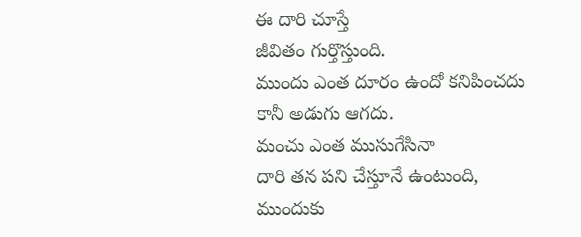ఈ దారి చూస్తే
జీవితం గుర్తొస్తుంది.
ముందు ఎంత దూరం ఉందో కనిపించదు
కానీ అడుగు ఆగదు.
మంచు ఎంత ముసుగేసినా
దారి తన పని చేస్తూనే ఉంటుంది,
ముందుకు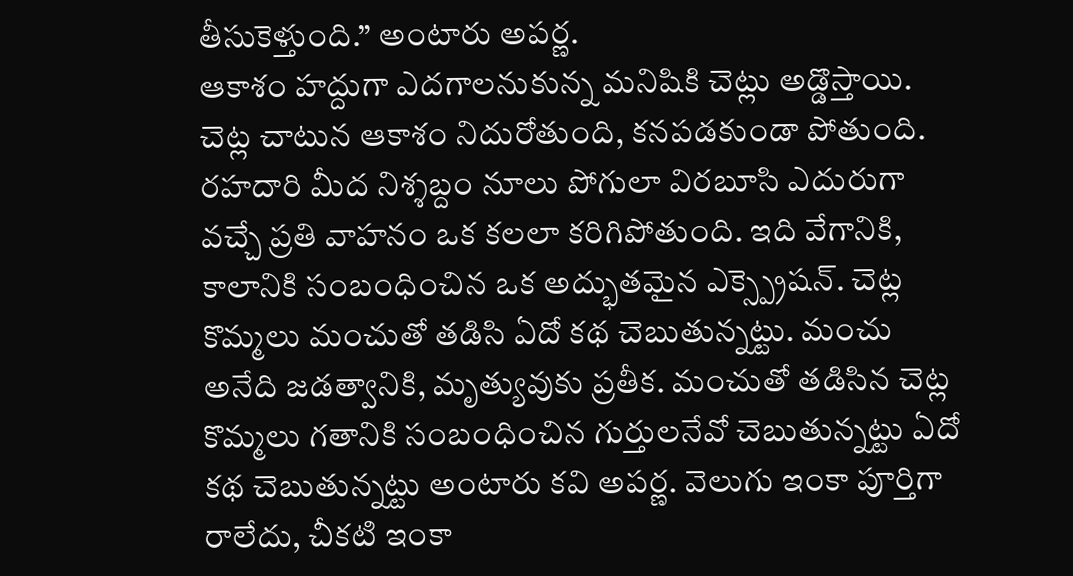తీసుకెళ్తుంది.” అంటారు అపర్ణ.
ఆకాశం హద్దుగా ఎదగాలనుకున్న మనిషికి చెట్లు అడ్డొస్తాయి. చెట్ల చాటున ఆకాశం నిదురోతుంది, కనపడకుండా పోతుంది. రహదారి మీద నిశ్శబ్దం నూలు పోగులా విరబూసి ఎదురుగా వచ్చే ప్రతి వాహనం ఒక కలలా కరిగిపోతుంది. ఇది వేగానికి, కాలానికి సంబంధించిన ఒక అద్భుతమైన ఎక్స్ప్రెషన్. చెట్ల కొమ్మలు మంచుతో తడిసి ఏదో కథ చెబుతున్నట్టు. మంచు అనేది జడత్వానికి, మృత్యువుకు ప్రతీక. మంచుతో తడిసిన చెట్ల కొమ్మలు గతానికి సంబంధించిన గుర్తులనేవో చెబుతున్నట్టు ఏదో కథ చెబుతున్నట్టు అంటారు కవి అపర్ణ. వెలుగు ఇంకా పూర్తిగా రాలేదు, చీకటి ఇంకా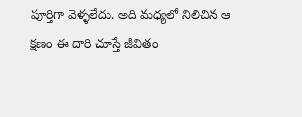పూర్తిగా వెళ్ళలేదు. అది మధ్యలో నిలిచిన ఆ క్షణం ఈ దారి చూస్తే జీవితం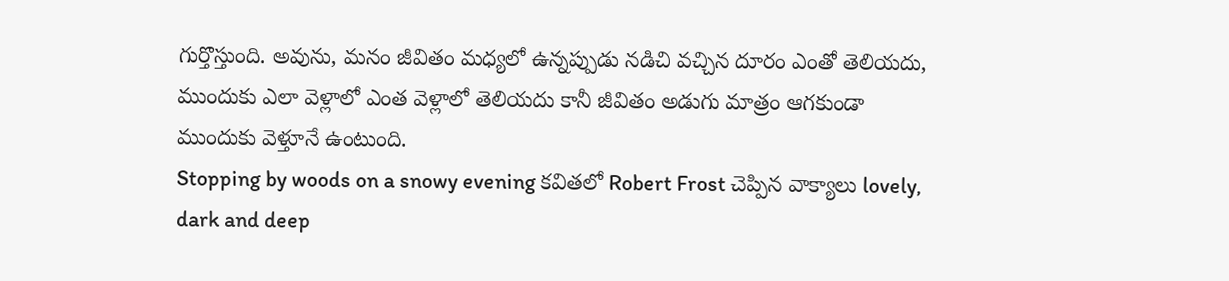గుర్తొస్తుంది. అవును, మనం జీవితం మధ్యలో ఉన్నప్పుడు నడిచి వచ్చిన దూరం ఎంతో తెలియదు, ముందుకు ఎలా వెళ్లాలో ఎంత వెళ్లాలో తెలియదు కానీ జీవితం అడుగు మాత్రం ఆగకుండా ముందుకు వెళ్తూనే ఉంటుంది.
Stopping by woods on a snowy evening కవితలో Robert Frost చెప్పిన వాక్యాలు lovely, dark and deep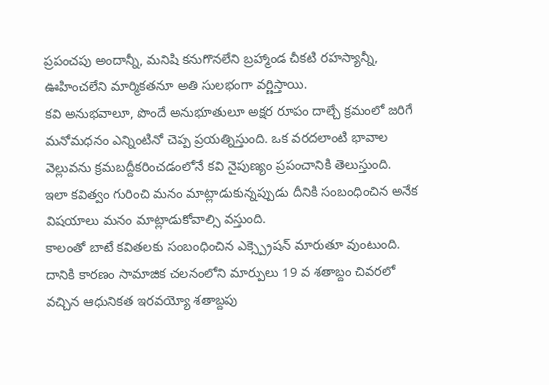ప్రపంచపు అందాన్నీ, మనిషి కనుగొనలేని బ్రహ్మాండ చీకటి రహస్యాన్నీ, ఊహించలేని మార్మికతనూ అతి సులభంగా వర్ణిస్తాయి.
కవి అనుభవాలూ, పొందే అనుభూతులూ అక్షర రూపం దాల్చే క్రమంలో జరిగే మనోమధనం ఎన్నింటినో చెప్ప ప్రయత్నిస్తుంది. ఒక వరదలాంటి భావాల వెల్లువను క్రమబద్దీకరించడంలోనే కవి నైపుణ్యం ప్రపంచానికి తెలుస్తుంది.
ఇలా కవిత్వం గురించి మనం మాట్లాడుకున్నప్పుడు దీనికి సంబంధించిన అనేక విషయాలు మనం మాట్లాడుకోవాల్సి వస్తుంది.
కాలంతో బాటే కవితలకు సంబంధించిన ఎక్స్ప్రెషన్ మారుతూ వుంటుంది. దానికి కారణం సామాజిక చలనంలోని మార్పులు 19 వ శతాబ్దం చివరలో వచ్చిన ఆధునికత ఇరవయ్యో శతాబ్దపు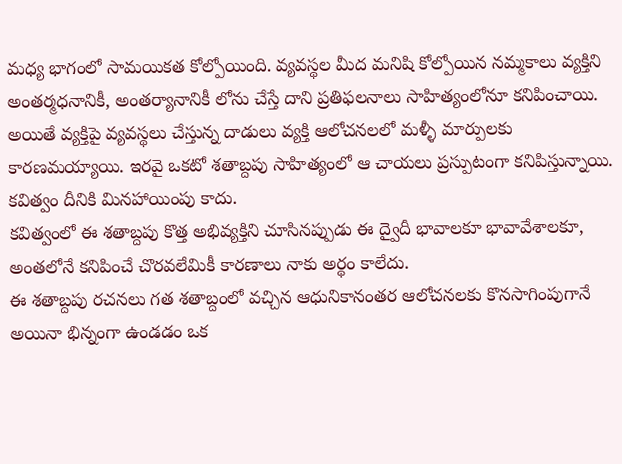మధ్య భాగంలో సామయికత కోల్పోయింది. వ్యవస్థల మీద మనిషి కోల్పోయిన నమ్మకాలు వ్యక్తిని అంతర్మధనానికీ, అంతర్యానానికీ లోను చేస్తే దాని ప్రతిఫలనాలు సాహిత్యంలోనూ కనిపించాయి. అయితే వ్యక్తిపై వ్యవస్థలు చేస్తున్న దాడులు వ్యక్తి ఆలోచనలలో మళ్ళీ మార్పులకు కారణమయ్యాయి. ఇరవై ఒకటో శతాబ్దపు సాహిత్యంలో ఆ చాయలు ప్రస్పుటంగా కనిపిస్తున్నాయి. కవిత్వం దీనికి మినహాయింపు కాదు.
కవిత్వంలో ఈ శతాబ్దపు కొత్త అభివ్యక్తిని చూసినప్పుడు ఈ ద్వైదీ భావాలకూ భావావేశాలకూ, అంతలోనే కనిపించే చొరవలేమికీ కారణాలు నాకు అర్థం కాలేదు.
ఈ శతాబ్దపు రచనలు గత శతాబ్దంలో వచ్చిన ఆధునికానంతర ఆలోచనలకు కొనసాగింపుగానే అయినా భిన్నంగా ఉండడం ఒక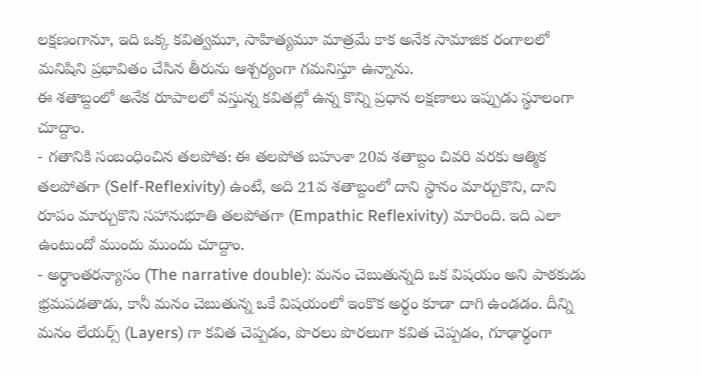లక్షణంగానూ, ఇది ఒక్క కవిత్వమూ, సాహిత్యమూ మాత్రమే కాక అనేక సామాజిక రంగాలలో మనిషిని ప్రభావితం చేసిన తీరును ఆశ్చర్యంగా గమనిస్తూ ఉన్నాను.
ఈ శతాబ్దంలో అనేక రూపాలలో వస్తున్న కవితల్లో ఉన్న కొన్ని ప్రధాన లక్షణాలు ఇప్పుడు స్థూలంగా చూద్దాం.
- గతానికి సంబంధించిన తలపోత: ఈ తలపోత బహుశా 20వ శతాబ్దం చివరి వరకు ఆత్మిక తలపోతగా (Self-Reflexivity) ఉంటే, అది 21వ శతాబ్దంలో దాని స్థానం మార్చుకొని, దాని రూపం మార్చుకొని సహానుభూతి తలపోతగా (Empathic Reflexivity) మారింది. ఇది ఎలా ఉంటుందో ముందు ముందు చూద్దాం.
- అర్ధాంతరన్యాసం (The narrative double): మనం చెబుతున్నది ఒక విషయం అని పాఠకుడు భ్రమపడతాడు, కానీ మనం చెబుతున్న ఒకే విషయంలో ఇంకొక అర్థం కూడా దాగి ఉండడం. దీన్ని మనం లేయర్స్ (Layers) గా కవిత చెప్పడం, పొరలు పొరలుగా కవిత చెప్పడం, గూఢార్థంగా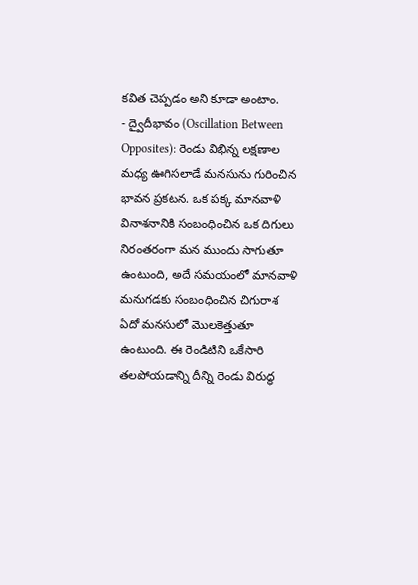కవిత చెప్పడం అని కూడా అంటాం.
- ద్వైదీభావం (Oscillation Between Opposites): రెండు విభిన్న లక్షణాల మధ్య ఊగిసలాడే మనసును గురించిన భావన ప్రకటన. ఒక పక్క మానవాళి వినాశనానికి సంబంధించిన ఒక దిగులు నిరంతరంగా మన ముందు సాగుతూ ఉంటుంది, అదే సమయంలో మానవాళి మనుగడకు సంబంధించిన చిగురాశ ఏదో మనసులో మొలకెత్తుతూ ఉంటుంది. ఈ రెండిటిని ఒకేసారి తలపోయడాన్ని దీన్ని రెండు విరుద్ధ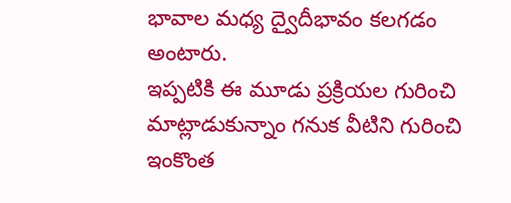భావాల మధ్య ద్వైదీభావం కలగడం అంటారు.
ఇప్పటికి ఈ మూడు ప్రక్రియల గురించి మాట్లాడుకున్నాం గనుక వీటిని గురించి ఇంకొంత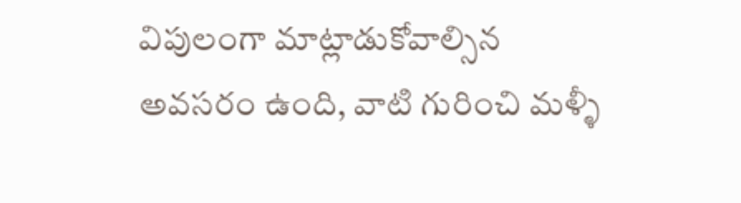విపులంగా మాట్లాడుకోవాల్సిన అవసరం ఉంది, వాటి గురించి మళ్ళీ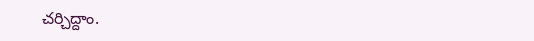చర్చిద్దాం.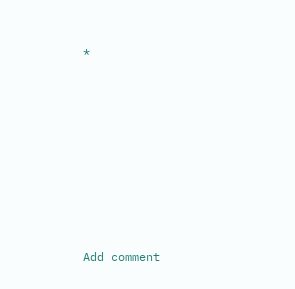*








Add comment